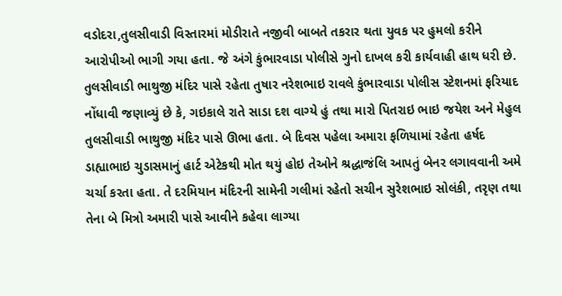વડોદરા,તુલસીવાડી વિસ્તારમાં મોડીરાતે નજીવી બાબતે તકરાર થતા યુવક પર હુમલો કરીને આરોપીઓ ભાગી ગયા હતા. જે અંગે કુંભારવાડા પોલીસે ગુનો દાખલ કરી કાર્યવાહી હાથ ધરી છે.
તુલસીવાડી ભાથુજી મંદિર પાસે રહેતા તુષાર નરેશભાઇ રાવલે કુંભારવાડા પોલીસ સ્ટેશનમાં ફરિયાદ નોંધાવી જણાવ્યું છે કે, ગઇકાલે રાતે સાડા દશ વાગ્યે હું તથા મારો પિતરાઇ ભાઇ જયેશ અને મેહુલ તુલસીવાડી ભાથુજી મંદિર પાસે ઊભા હતા. બે દિવસ પહેલા અમારા ફળિયામાં રહેતા હર્ષદ ડાહ્યાભાઇ ચુડાસમાનું હાર્ટ એટેકથી મોત થયું હોઇ તેઓને શ્રદ્ધાજંલિ આપતું બેનર લગાવવાની અમે ચર્ચા કરતા હતા. તે દરમિયાન મંદિરની સામેની ગલીમાં રહેતો સચીન સુરેશભાઇ સોલંકી, તરૃણ તથા તેના બે મિત્રો અમારી પાસે આવીને કહેવા લાગ્યા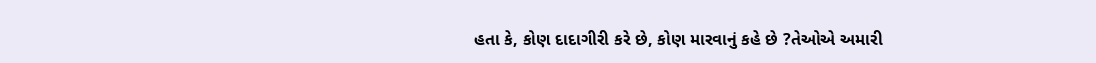હતા કે, કોણ દાદાગીરી કરે છે, કોણ મારવાનું કહે છે ?તેઓએ અમારી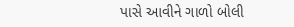પાસે આવીને ગાળો બોલી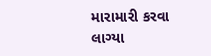મારામારી કરવા લાગ્યા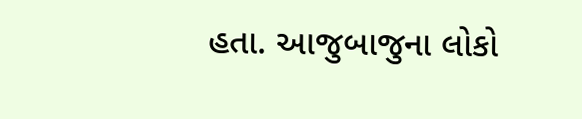હતા. આજુબાજુના લોકો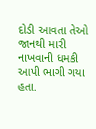દોડી આવતા તેઓ જાનથી મારી નાખવાની ધમકી આપી ભાગી ગયા હતા.